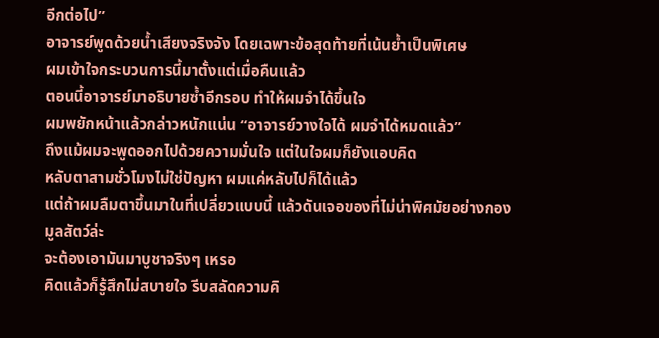อีกต่อไป”
อาจารย์พูดด้วยน้ำเสียงจริงจัง โดยเฉพาะข้อสุดท้ายที่เน้นย้ำเป็นพิเศษ
ผมเข้าใจกระบวนการนี้มาตั้งแต่เมื่อคืนแล้ว
ตอนนี้อาจารย์มาอธิบายซ้ำอีกรอบ ทำให้ผมจำได้ขึ้นใจ
ผมพยักหน้าแล้วกล่าวหนักแน่น “อาจารย์วางใจได้ ผมจำได้หมดแล้ว”
ถึงแม้ผมจะพูดออกไปด้วยความมั่นใจ แต่ในใจผมก็ยังแอบคิด
หลับตาสามชั่วโมงไม่ใช่ปัญหา ผมแค่หลับไปก็ได้แล้ว
แต่ถ้าผมลืมตาขึ้นมาในที่เปลี่ยวแบบนี้ แล้วดันเจอของที่ไม่น่าพิศมัยอย่างกองมูลสัตว์ล่ะ
จะต้องเอามันมาบูชาจริงๆ เหรอ
คิดแล้วก็รู้สึกไม่สบายใจ รีบสลัดความคิ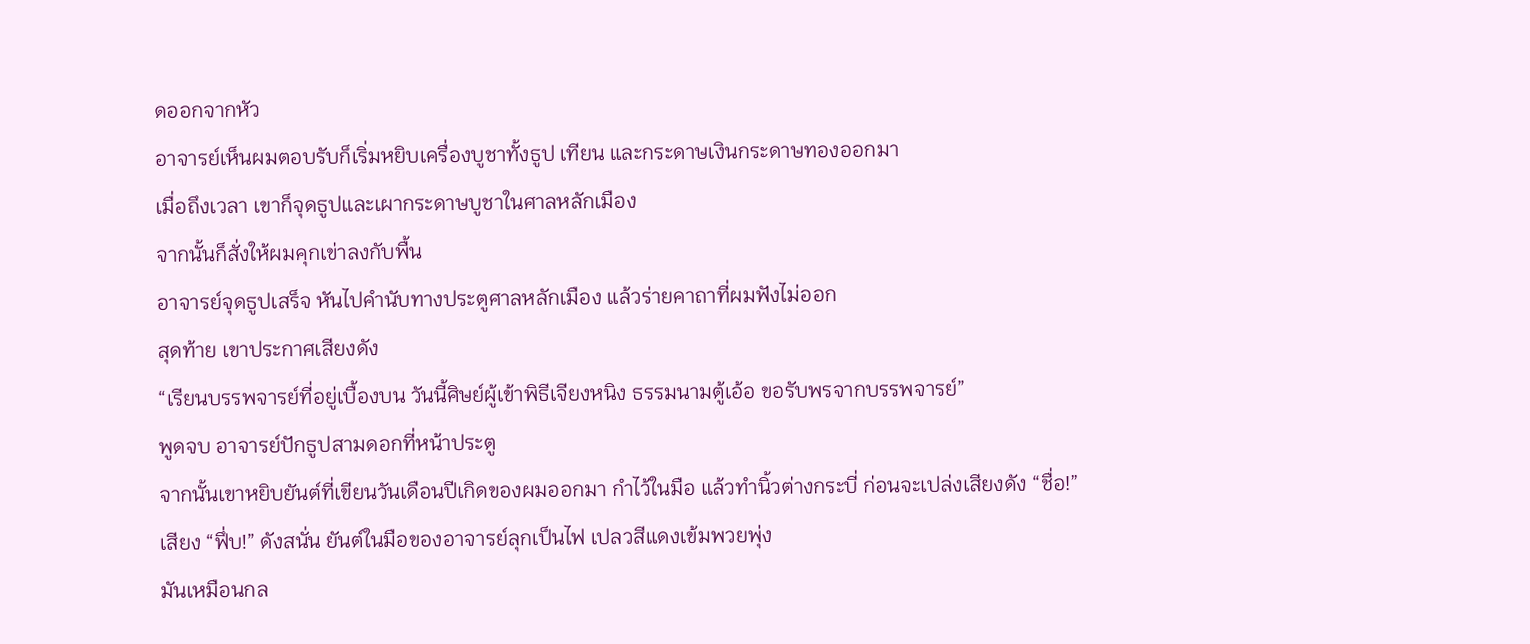ดออกจากหัว
อาจารย์เห็นผมตอบรับก็เริ่มหยิบเครื่องบูชาทั้งธูป เทียน และกระดาษเงินกระดาษทองออกมา
เมื่อถึงเวลา เขาก็จุดธูปและเผากระดาษบูชาในศาลหลักเมือง
จากนั้นก็สั่งให้ผมคุกเข่าลงกับพื้น
อาจารย์จุดธูปเสร็จ หันไปคำนับทางประตูศาลหลักเมือง แล้วร่ายคาถาที่ผมฟังไม่ออก
สุดท้าย เขาประกาศเสียงดัง
“เรียนบรรพจารย์ที่อยู่เบื้องบน วันนี้ศิษย์ผู้เข้าพิธีเจียงหนิง ธรรมนามตู้เอ้อ ขอรับพรจากบรรพจารย์”
พูดจบ อาจารย์ปักธูปสามดอกที่หน้าประตู
จากนั้นเขาหยิบยันต์ที่เขียนวันเดือนปีเกิดของผมออกมา กำไว้ในมือ แล้วทำนิ้วต่างกระบี่ ก่อนจะเปล่งเสียงดัง “ชื่อ!”
เสียง “ฟึ่บ!” ดังสนั่น ยันต์ในมือของอาจารย์ลุกเป็นไฟ เปลวสีแดงเข้มพวยพุ่ง
มันเหมือนกล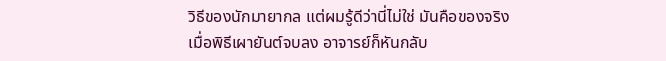วิธีของนักมายากล แต่ผมรู้ดีว่านี่ไม่ใช่ มันคือของจริง
เมื่อพิธีเผายันต์จบลง อาจารย์ก็หันกลับ